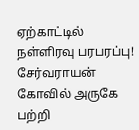ஏற்காட்டில் நள்ளிரவு பரபரப்பு! சேர்வராயன் கோவில் அருகே பற்றி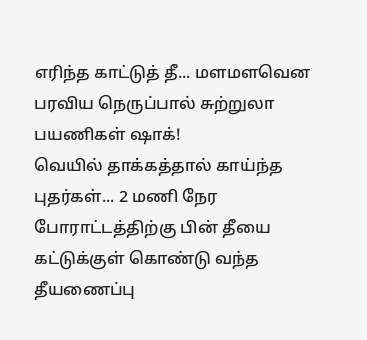எரிந்த காட்டுத் தீ... மளமளவென பரவிய நெருப்பால் சுற்றுலா பயணிகள் ஷாக்!
வெயில் தாக்கத்தால் காய்ந்த புதர்கள்... 2 மணி நேர போராட்டத்திற்கு பின் தீயை கட்டுக்குள் கொண்டு வந்த தீயணைப்பு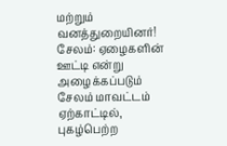மற்றும் வனத்துறையினர்! சேலம்: ஏழைகளின் ஊட்டி என்று அழைக்கப்படும் சேலம் மாவட்டம் ஏற்காட்டில், புகழ்பெற்ற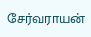சேர்வராயன்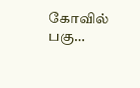கோவில் பகு…